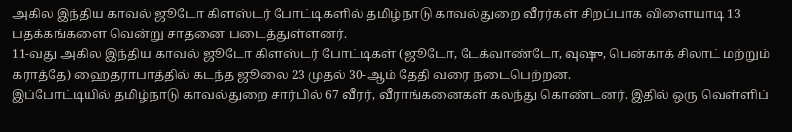அகில இந்திய காவல் ஜூடோ கிளஸ்டர் போட்டிகளில் தமிழ்நாடு காவல்துறை வீரர்கள் சிறப்பாக விளையாடி 13 பதக்கங்களை வென்று சாதனை படைத்துள்ளனர்.
11-வது அகில இந்திய காவல் ஜூடோ கிளஸ்டர் போட்டிகள் (ஜூடோ, டேக்வாண்டோ, வுஷு, பென்காக் சிலாட் மற்றும் கராத்தே) ஹைதராபாத்தில் கடந்த ஜூலை 23 முதல் 30-ஆம் தேதி வரை நடைபெற்றன.
இப்போட்டியில் தமிழ்நாடு காவல்துறை சார்பில் 67 வீரர், வீராங்கனைகள் கலந்து கொண்டனர். இதில் ஒரு வெள்ளிப்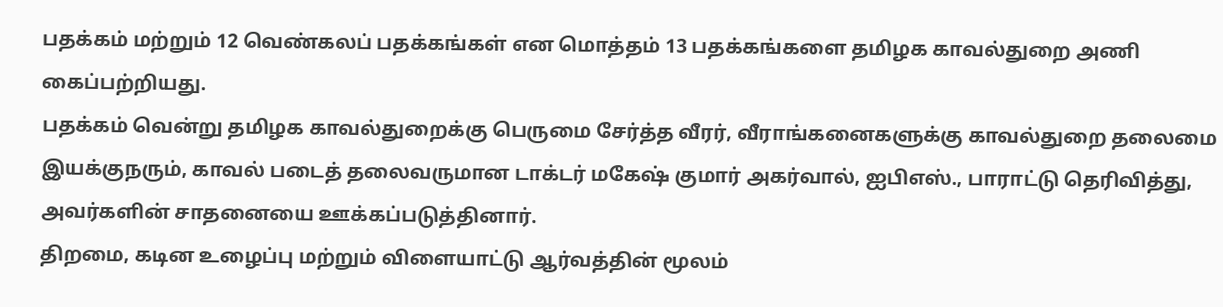பதக்கம் மற்றும் 12 வெண்கலப் பதக்கங்கள் என மொத்தம் 13 பதக்கங்களை தமிழக காவல்துறை அணி கைப்பற்றியது.
பதக்கம் வென்று தமிழக காவல்துறைக்கு பெருமை சேர்த்த வீரர், வீராங்கனைகளுக்கு காவல்துறை தலைமை இயக்குநரும், காவல் படைத் தலைவருமான டாக்டர் மகேஷ் குமார் அகர்வால், ஐபிஎஸ்., பாராட்டு தெரிவித்து, அவர்களின் சாதனையை ஊக்கப்படுத்தினார்.
திறமை, கடின உழைப்பு மற்றும் விளையாட்டு ஆர்வத்தின் மூலம்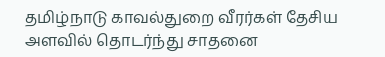தமிழ்நாடு காவல்துறை வீரர்கள் தேசிய அளவில் தொடர்ந்து சாதனை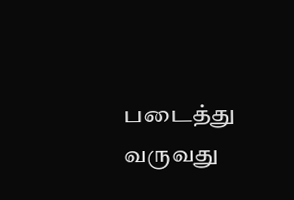படைத்து வருவது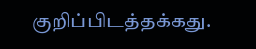குறிப்பிடத்தக்கது.